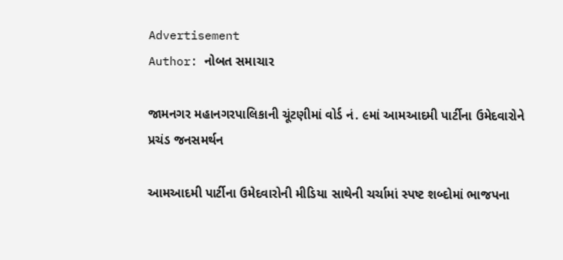Advertisement
Author: નોબત સમાચાર

જામનગર મહાનગરપાલિકાની ચૂંટણીમાં વોર્ડ નં. ૯માં આમઆદમી પાર્ટીના ઉમેદવારોને પ્રચંડ જનસમર્થન

આમઆદમી પાર્ટીના ઉમેદવારોની મીડિયા સાથેની ચર્ચામાં સ્પષ્ટ શબ્દોમાં ભાજપના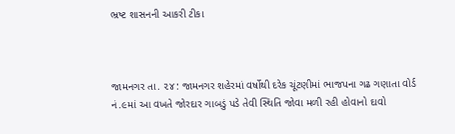ભ્રષ્ટ શાસનની આકરી ટીકા



જામનગર તા. ૨૪: જામનગર શહેરમાં વર્ષોથી દરેક ચૂંટણીમાં ભાજપના ગઢ ગણાતા વોર્ડ નં.૯માં આ વખતે જોરદાર ગાબડું પડે તેવી સ્થિતિ જોવા મળી રહી હોવાનો દાવો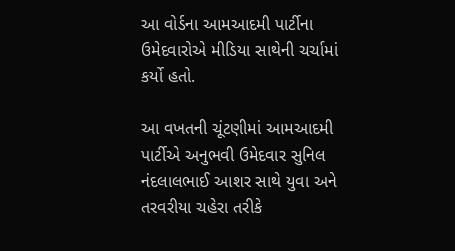આ વોર્ડના આમઆદમી પાર્ટીના ઉમેદવારોએ મીડિયા સાથેની ચર્ચામાં કર્યો હતો.

આ વખતની ચૂંટણીમાં આમઆદમી પાર્ટીએ અનુભવી ઉમેદવાર સુનિલ નંદલાલભાઈ આશર સાથે યુવા અને તરવરીયા ચહેરા તરીકે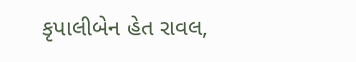કૃપાલીબેન હેત રાવલ,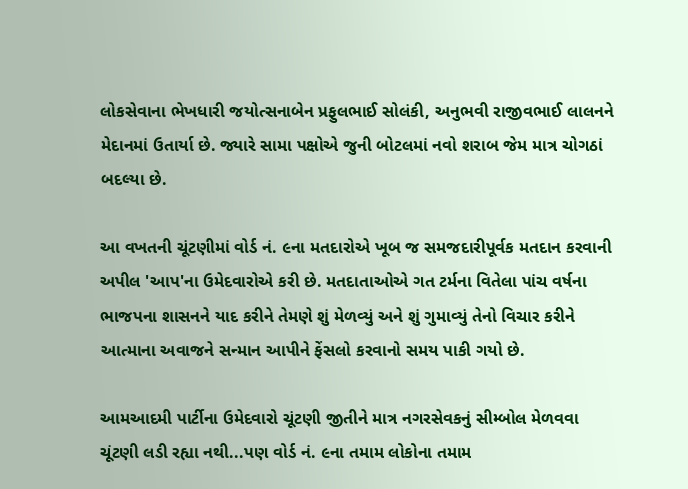લોકસેવાના ભેખધારી જયોત્સનાબેન પ્રફુલભાઈ સોલંકી, અનુભવી રાજીવભાઈ લાલનને મેદાનમાં ઉતાર્યા છે. જ્યારે સામા પક્ષોએ જુની બોટલમાં નવો શરાબ જેમ માત્ર ચોગઠાં બદલ્યા છે.

આ વખતની ચૂંટણીમાં વોર્ડ નં. ૯ના મતદારોએ ખૂબ જ સમજદારીપૂર્વક મતદાન કરવાની અપીલ 'આપ'ના ઉમેદવારોએ કરી છે. મતદાતાઓએ ગત ટર્મના વિતેલા પાંચ વર્ષના ભાજપના શાસનને યાદ કરીને તેમણે શું મેળવ્યું અને શું ગુમાવ્યું તેનો વિચાર કરીને આત્માના અવાજને સન્માન આપીને ફેંસલો કરવાનો સમય પાકી ગયો છે.

આમઆદમી પાર્ટીના ઉમેદવારો ચૂંટણી જીતીને માત્ર નગરસેવકનું સીમ્બોલ મેળવવા ચૂંટણી લડી રહ્યા નથી...પણ વોર્ડ નં. ૯ના તમામ લોકોના તમામ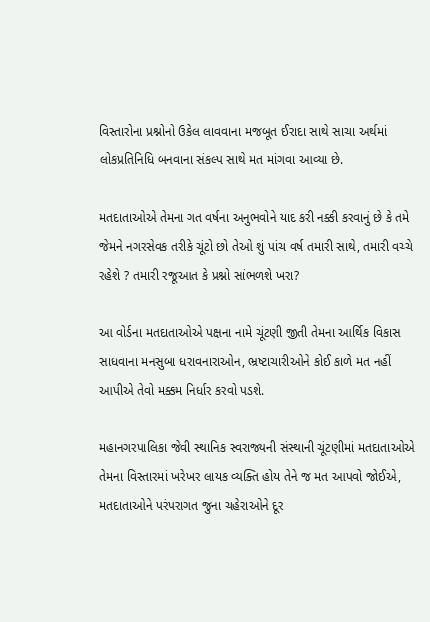વિસ્તારોના પ્રશ્નોનો ઉકેલ લાવવાના મજબૂત ઈરાદા સાથે સાચા અર્થમાં લોકપ્રતિનિધિ બનવાના સંકલ્પ સાથે મત માંગવા આવ્યા છે.

મતદાતાઓએ તેમના ગત વર્ષના અનુભવોને યાદ કરી નક્કી કરવાનું છે કે તમે જેમને નગરસેવક તરીકે ચૂંટો છો તેઓ શું પાંચ વર્ષ તમારી સાથે, તમારી વચ્ચે રહેશે ? તમારી રજૂઆત કે પ્રશ્નો સાંભળશે ખરા?

આ વોર્ડના મતદાતાઓએ પક્ષના નામે ચૂંટણી જીતી તેમના આર્થિક વિકાસ સાધવાના મનસુબા ધરાવનારાઓન, ભ્રષ્ટાચારીઓને કોઈ કાળે મત નહીં આપીએ તેવો મક્કમ નિર્ધાર કરવો પડશે.

મહાનગરપાલિકા જેવી સ્થાનિક સ્વરાજ્યની સંસ્થાની ચૂંટણીમાં મતદાતાઓએ તેમના વિસ્તારમાં ખરેખર લાયક વ્યક્તિ હોય તેને જ મત આપવો જોઈએ, મતદાતાઓને પરંપરાગત જુના ચહેરાઓને દૂર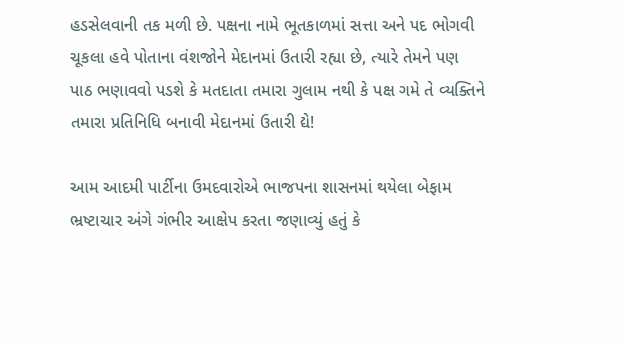હડસેલવાની તક મળી છે. પક્ષના નામે ભૂતકાળમાં સત્તા અને પદ ભોગવી ચૂકલા હવે પોતાના વંશજોને મેદાનમાં ઉતારી રહ્યા છે, ત્યારે તેમને પણ પાઠ ભણાવવો પડશે કે મતદાતા તમારા ગુલામ નથી કે પક્ષ ગમે તે વ્યક્તિને તમારા પ્રતિનિધિ બનાવી મેદાનમાં ઉતારી દ્યે!

આમ આદમી પાર્ટીના ઉમદવારોએ ભાજપના શાસનમાં થયેલા બેફામ ભ્રષ્ટાચાર અંગે ગંભીર આક્ષેપ કરતા જણાવ્યું હતું કે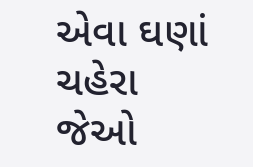એવા ઘણાં ચહેરા જેઓ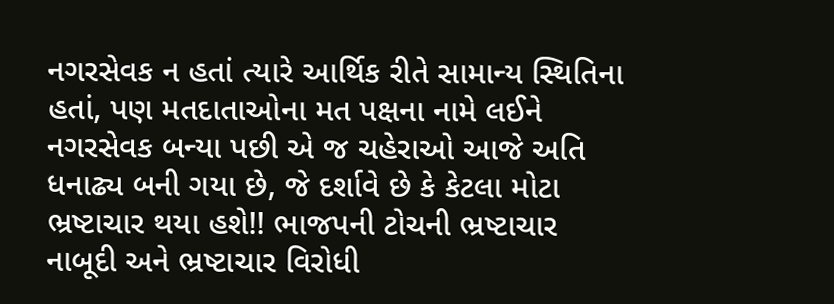નગરસેવક ન હતાં ત્યારે આર્થિક રીતે સામાન્ય સ્થિતિના હતાં, પણ મતદાતાઓના મત પક્ષના નામે લઈને નગરસેવક બન્યા પછી એ જ ચહેરાઓ આજે અતિ ધનાઢ્ય બની ગયા છે, જે દર્શાવે છે કે કેટલા મોટા ભ્રષ્ટાચાર થયા હશે!! ભાજપની ટોચની ભ્રષ્ટાચાર નાબૂદી અને ભ્રષ્ટાચાર વિરોધી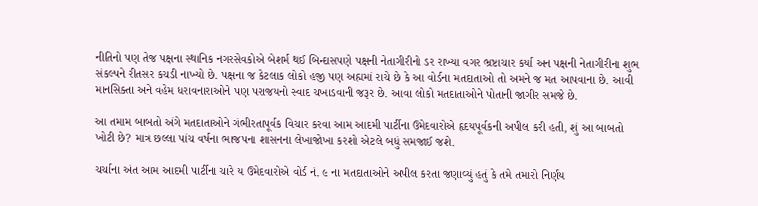નીતિનો પણ તેજ પક્ષના સ્થાનિક નગરસેવકોએ બેશર્મ થઈ બિન્દાસપણે પક્ષની નેતાગીરીનો ડર રાખ્યા વગર ભ્રષ્ટાચાર કર્યા અન પક્ષની નેતાગીરીના શુભ સંકલ્પને રીતસર કચડી નાખ્યો છે. પક્ષના જ કેટલાક લોકો હજી પણ અહ્મમાં રાચે છે કે આ વોર્ડના મતદાતાઓ તો અમને જ મત આપવાના છે. આવી માનસિક્તા અને વહેમ ધરાવનારાઓને પણ પરાજયનો સ્વાદ ચખાડવાની જરૂર છે. આવા લોકો મતદાતાઓને પોતાની જાગીર સમજે છે.

આ તમામ બાબતો અંગે મતદાતાઓને ગંભીરતાપૂર્વક વિચાર કરવા આમ આદમી પાર્ટીના ઉમેદવારોએ હૃદયપૂર્વકની અપીલ કરી હતી, શું આ બાબતો ખોટી છે? માત્ર છલ્લા પાંચ વર્ષના ભાજપના શાસનના લેખાજોખા કરશો એટલે બધું સમજાઈ જશે.

ચર્ચાના અંત આમ આદમી પાર્ટીના ચારે ય ઉમેદવારોએ વોર્ડ નં. ૯ ના મતદાતાઓને અપીલ કરતા જણાવ્યું હતું કે તમે તમારો નિર્ણય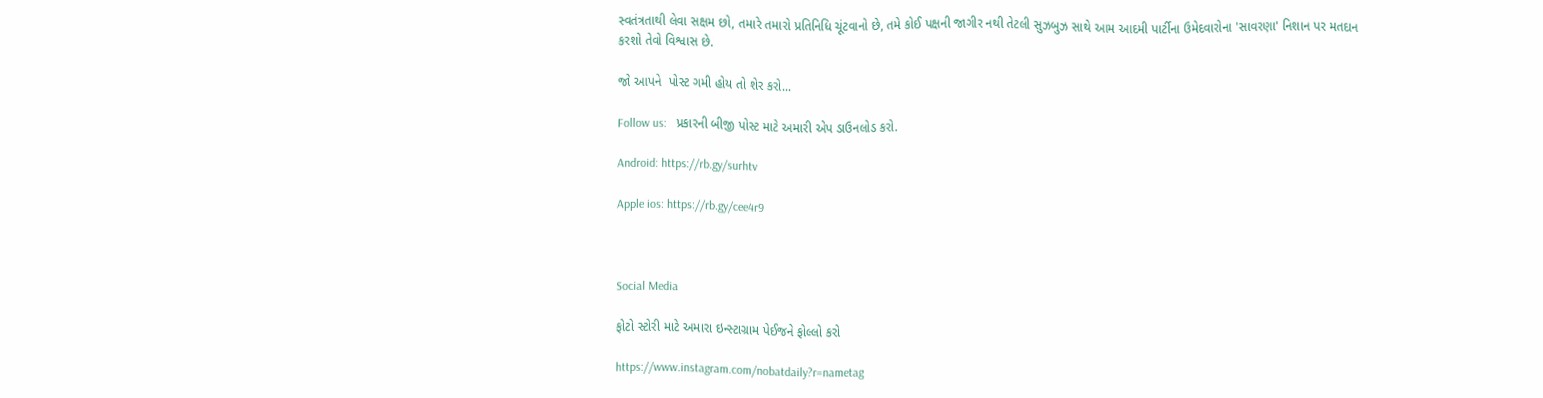સ્વતંત્રતાથી લેવા સક્ષમ છો, તમારે તમારો પ્રતિનિધિ ચૂંટવાનો છે, તમે કોઈ પક્ષની જાગીર નથી તેટલી સુઝબુઝ સાથે આમ આદમી પાર્ટીના ઉમેદવારોના 'સાવરણા' નિશાન પર મતદાન કરશો તેવો વિશ્વાસ છે.

જો આપને  પોસ્ટ ગમી હોય તો શેર કરો...

Follow us:   પ્રકારની બીજી પોસ્ટ માટે અમારી એપ ડાઉનલોડ કરો.

Android: https://rb.gy/surhtv

Apple ios: https://rb.gy/cee4r9



Social Media

ફોટો સ્ટોરી માટે અમારા ઇન્સ્ટાગ્રામ પેઈજને ફોલ્લો કરો

https://www.instagram.com/nobatdaily?r=nametag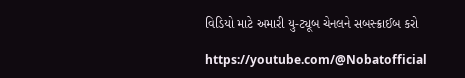વિડિયો માટે અમારી યુ-ટ્યૂબ ચેનલને સબસ્ક્રાઈબ કરો

https://youtube.com/@Nobatofficial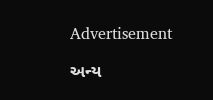Advertisement

અન્ય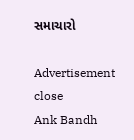સમાચારો

Advertisement
close
Ank Bandh